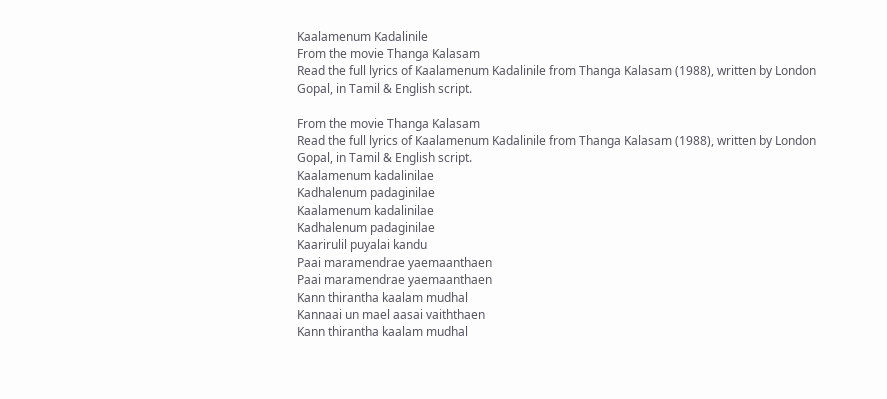Kaalamenum Kadalinile
From the movie Thanga Kalasam
Read the full lyrics of Kaalamenum Kadalinile from Thanga Kalasam (1988), written by London Gopal, in Tamil & English script.

From the movie Thanga Kalasam
Read the full lyrics of Kaalamenum Kadalinile from Thanga Kalasam (1988), written by London Gopal, in Tamil & English script.
Kaalamenum kadalinilae
Kadhalenum padaginilae
Kaalamenum kadalinilae
Kadhalenum padaginilae
Kaarirulil puyalai kandu
Paai maramendrae yaemaanthaen
Paai maramendrae yaemaanthaen
Kann thirantha kaalam mudhal
Kannaai un mael aasai vaiththaen
Kann thirantha kaalam mudhal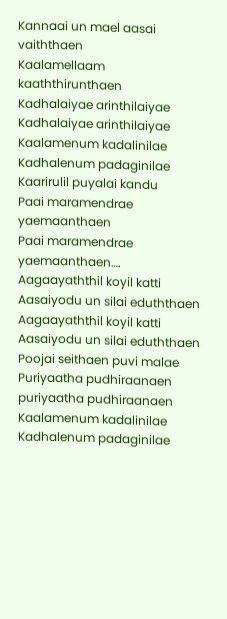Kannaai un mael aasai vaiththaen
Kaalamellaam kaaththirunthaen
Kadhalaiyae arinthilaiyae
Kadhalaiyae arinthilaiyae
Kaalamenum kadalinilae
Kadhalenum padaginilae
Kaarirulil puyalai kandu
Paai maramendrae yaemaanthaen
Paai maramendrae yaemaanthaen….
Aagaayaththil koyil katti
Aasaiyodu un silai eduththaen
Aagaayaththil koyil katti
Aasaiyodu un silai eduththaen
Poojai seithaen puvi malae
Puriyaatha pudhiraanaen puriyaatha pudhiraanaen
Kaalamenum kadalinilae
Kadhalenum padaginilae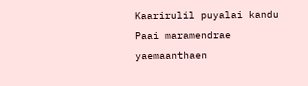Kaarirulil puyalai kandu
Paai maramendrae yaemaanthaen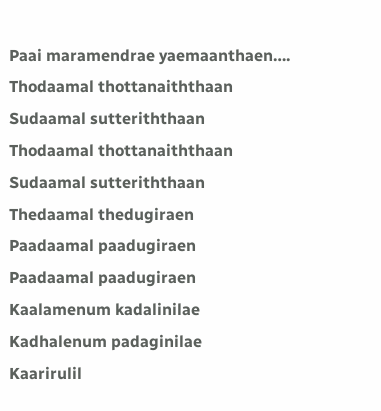Paai maramendrae yaemaanthaen….
Thodaamal thottanaiththaan
Sudaamal sutteriththaan
Thodaamal thottanaiththaan
Sudaamal sutteriththaan
Thedaamal thedugiraen
Paadaamal paadugiraen
Paadaamal paadugiraen
Kaalamenum kadalinilae
Kadhalenum padaginilae
Kaarirulil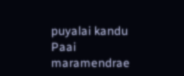puyalai kandu
Paai maramendrae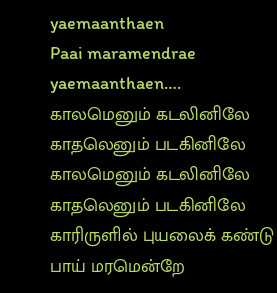yaemaanthaen
Paai maramendrae yaemaanthaen….
காலமெனும் கடலினிலே
காதலெனும் படகினிலே
காலமெனும் கடலினிலே
காதலெனும் படகினிலே
காரிருளில் புயலைக் கண்டு
பாய் மரமென்றே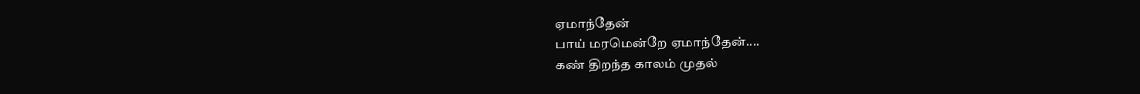ஏமாந்தேன்
பாய் மரமென்றே ஏமாந்தேன்....
கண் திறந்த காலம் முதல்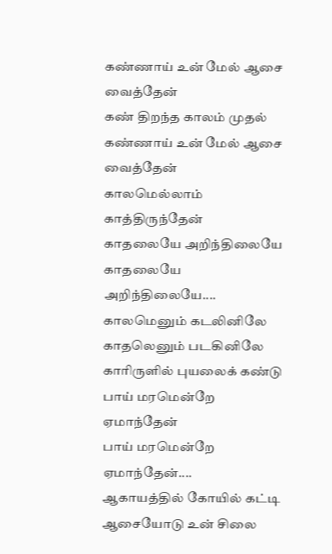கண்ணாய் உன் மேல் ஆசை வைத்தேன்
கண் திறந்த காலம் முதல்
கண்ணாய் உன் மேல் ஆசை வைத்தேன்
காலமெல்லாம் காத்திருந்தேன்
காதலையே அறிந்திலையே
காதலையே அறிந்திலையே....
காலமெனும் கடலினிலே
காதலெனும் படகினிலே
காரிருளில் புயலைக் கண்டு
பாய் மரமென்றே ஏமாந்தேன்
பாய் மரமென்றே ஏமாந்தேன்....
ஆகாயத்தில் கோயில் கட்டி
ஆசையோடு உன் சிலை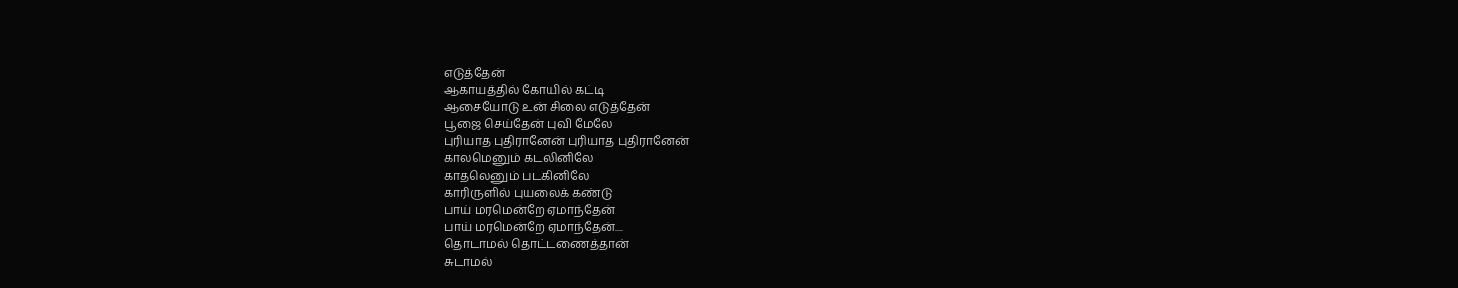எடுத்தேன்
ஆகாயத்தில் கோயில் கட்டி
ஆசையோடு உன் சிலை எடுத்தேன்
பூஜை செய்தேன் புவி மேலே
புரியாத புதிரானேன் புரியாத புதிரானேன்
காலமெனும் கடலினிலே
காதலெனும் படகினிலே
காரிருளில் புயலைக் கண்டு
பாய் மரமென்றே ஏமாந்தேன்
பாய் மரமென்றே ஏமாந்தேன்....
தொடாமல் தொட்டணைத்தான்
சுடாமல்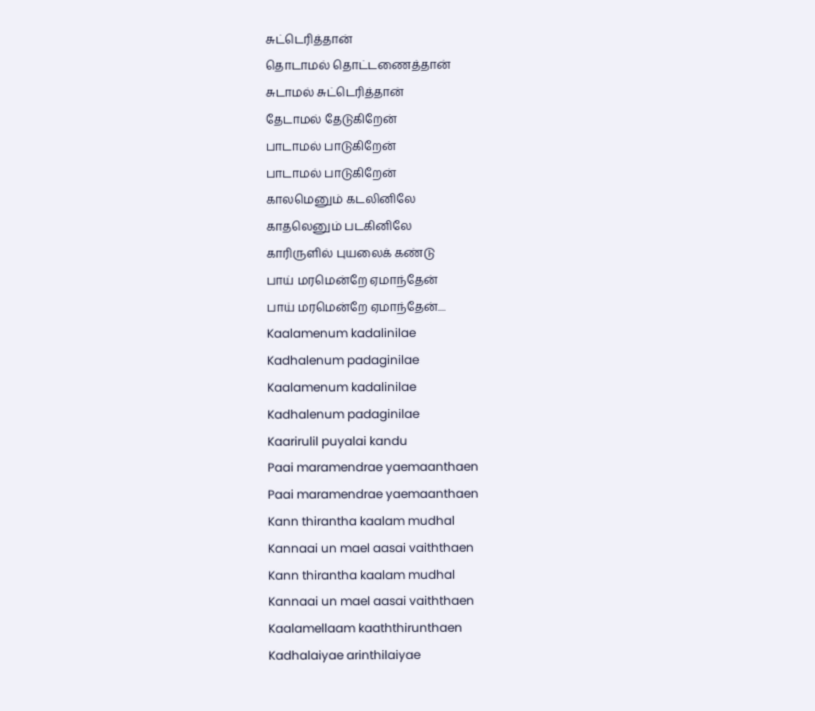சுட்டெரித்தான்
தொடாமல் தொட்டணைத்தான்
சுடாமல் சுட்டெரித்தான்
தேடாமல் தேடுகிறேன்
பாடாமல் பாடுகிறேன்
பாடாமல் பாடுகிறேன்
காலமெனும் கடலினிலே
காதலெனும் படகினிலே
காரிருளில் புயலைக் கண்டு
பாய் மரமென்றே ஏமாந்தேன்
பாய் மரமென்றே ஏமாந்தேன்....
Kaalamenum kadalinilae
Kadhalenum padaginilae
Kaalamenum kadalinilae
Kadhalenum padaginilae
Kaarirulil puyalai kandu
Paai maramendrae yaemaanthaen
Paai maramendrae yaemaanthaen
Kann thirantha kaalam mudhal
Kannaai un mael aasai vaiththaen
Kann thirantha kaalam mudhal
Kannaai un mael aasai vaiththaen
Kaalamellaam kaaththirunthaen
Kadhalaiyae arinthilaiyae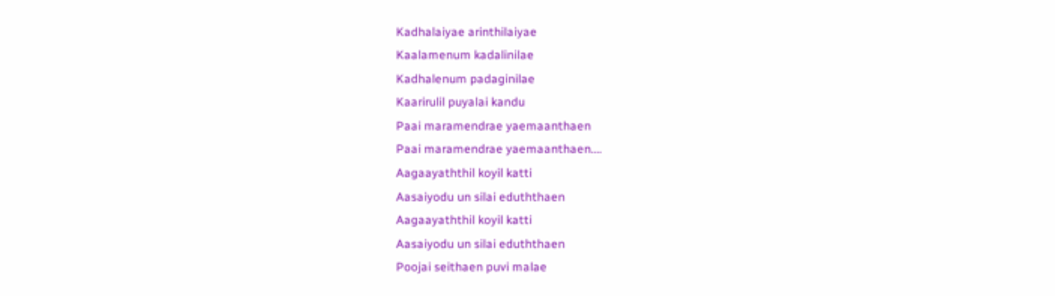Kadhalaiyae arinthilaiyae
Kaalamenum kadalinilae
Kadhalenum padaginilae
Kaarirulil puyalai kandu
Paai maramendrae yaemaanthaen
Paai maramendrae yaemaanthaen….
Aagaayaththil koyil katti
Aasaiyodu un silai eduththaen
Aagaayaththil koyil katti
Aasaiyodu un silai eduththaen
Poojai seithaen puvi malae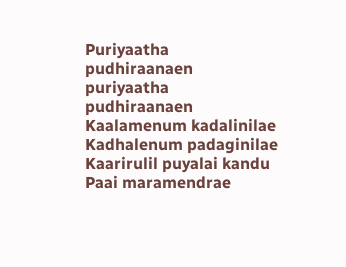Puriyaatha pudhiraanaen puriyaatha pudhiraanaen
Kaalamenum kadalinilae
Kadhalenum padaginilae
Kaarirulil puyalai kandu
Paai maramendrae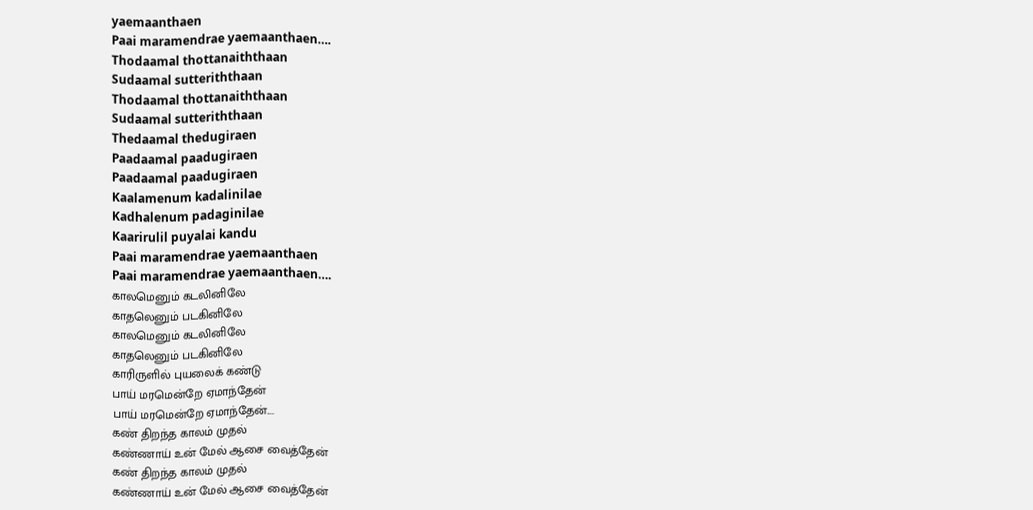yaemaanthaen
Paai maramendrae yaemaanthaen….
Thodaamal thottanaiththaan
Sudaamal sutteriththaan
Thodaamal thottanaiththaan
Sudaamal sutteriththaan
Thedaamal thedugiraen
Paadaamal paadugiraen
Paadaamal paadugiraen
Kaalamenum kadalinilae
Kadhalenum padaginilae
Kaarirulil puyalai kandu
Paai maramendrae yaemaanthaen
Paai maramendrae yaemaanthaen….
காலமெனும் கடலினிலே
காதலெனும் படகினிலே
காலமெனும் கடலினிலே
காதலெனும் படகினிலே
காரிருளில் புயலைக் கண்டு
பாய் மரமென்றே ஏமாந்தேன்
பாய் மரமென்றே ஏமாந்தேன்....
கண் திறந்த காலம் முதல்
கண்ணாய் உன் மேல் ஆசை வைத்தேன்
கண் திறந்த காலம் முதல்
கண்ணாய் உன் மேல் ஆசை வைத்தேன்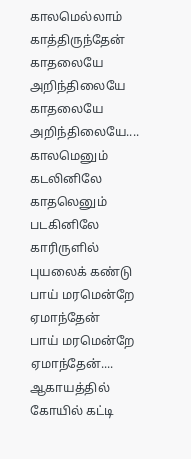காலமெல்லாம் காத்திருந்தேன்
காதலையே அறிந்திலையே
காதலையே அறிந்திலையே....
காலமெனும் கடலினிலே
காதலெனும் படகினிலே
காரிருளில் புயலைக் கண்டு
பாய் மரமென்றே ஏமாந்தேன்
பாய் மரமென்றே ஏமாந்தேன்....
ஆகாயத்தில் கோயில் கட்டி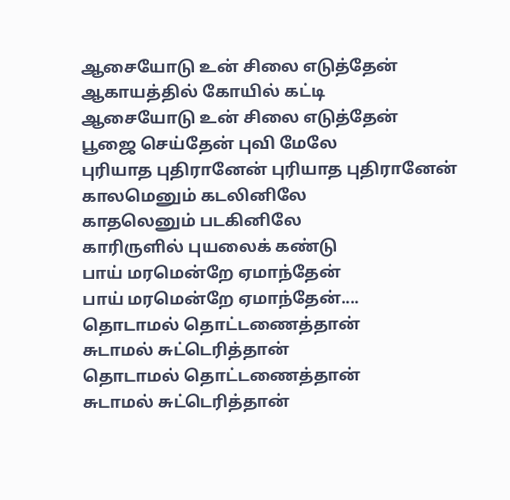ஆசையோடு உன் சிலை எடுத்தேன்
ஆகாயத்தில் கோயில் கட்டி
ஆசையோடு உன் சிலை எடுத்தேன்
பூஜை செய்தேன் புவி மேலே
புரியாத புதிரானேன் புரியாத புதிரானேன்
காலமெனும் கடலினிலே
காதலெனும் படகினிலே
காரிருளில் புயலைக் கண்டு
பாய் மரமென்றே ஏமாந்தேன்
பாய் மரமென்றே ஏமாந்தேன்....
தொடாமல் தொட்டணைத்தான்
சுடாமல் சுட்டெரித்தான்
தொடாமல் தொட்டணைத்தான்
சுடாமல் சுட்டெரித்தான்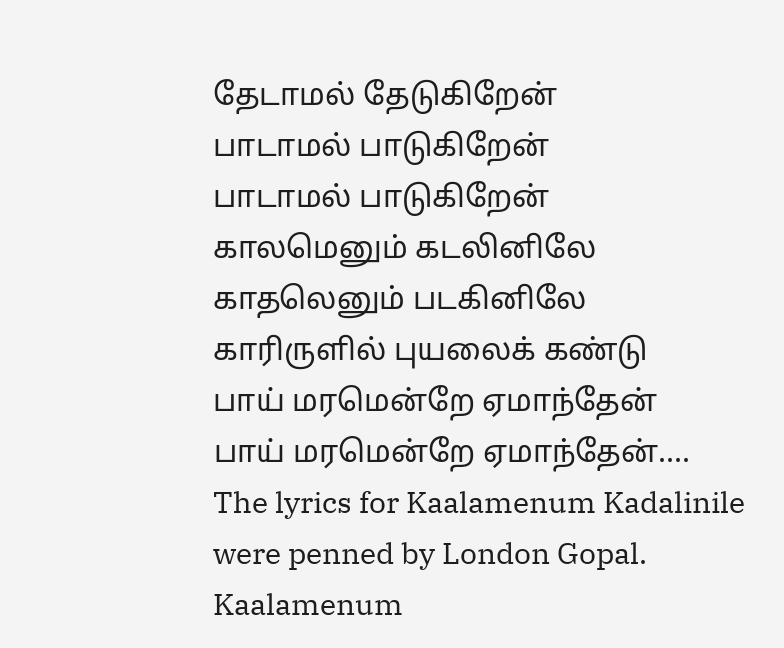தேடாமல் தேடுகிறேன்
பாடாமல் பாடுகிறேன்
பாடாமல் பாடுகிறேன்
காலமெனும் கடலினிலே
காதலெனும் படகினிலே
காரிருளில் புயலைக் கண்டு
பாய் மரமென்றே ஏமாந்தேன்
பாய் மரமென்றே ஏமாந்தேன்....
The lyrics for Kaalamenum Kadalinile were penned by London Gopal.
Kaalamenum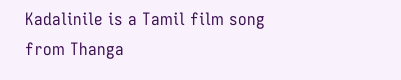Kadalinile is a Tamil film song from Thanga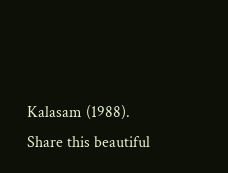Kalasam (1988).
Share this beautiful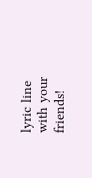lyric line with your friends!